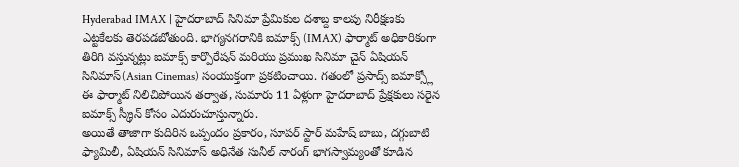Hyderabad IMAX | హైదరాబాద్ సినిమా ప్రేమికుల దశాబ్ద కాలపు నిరీక్షణకు ఎట్టకేలకు తెరపడబోతుంది. భాగ్యనగరానికి ఐమాక్స్ (IMAX) ఫార్మాట్ అధికారికంగా తిరిగి వస్తున్నట్లు ఐమాక్స్ కార్పొరేషన్ మరియు ప్రముఖ సినిమా చైన్ ఏషియన్ సినిమాస్(Asian Cinemas) సంయుక్తంగా ప్రకటించాయి. గతంలో ప్రసాద్స్ ఐమాక్స్లో ఈ ఫార్మాట్ నిలిచిపోయిన తర్వాత, సుమారు 11 ఏళ్లుగా హైదరాబాద్ ప్రేక్షకులు సరైన ఐమాక్స్ స్క్రీన్ కోసం ఎదురుచూస్తున్నారు.
అయితే తాజాగా కుదిరిన ఒప్పందం ప్రకారం, సూపర్ స్టార్ మహేష్ బాబు, దగ్గుబాటి ఫ్యామిలీ, ఏషియన్ సినిమాస్ అధినేత సునీల్ నారంగ్ భాగస్వామ్యంతో కూడిన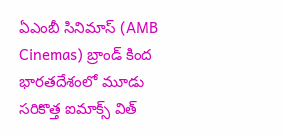ఏఎంబీ సినిమాస్ (AMB Cinemas) బ్రాండ్ కింద భారతదేశంలో మూడు సరికొత్త ఐమాక్స్ విత్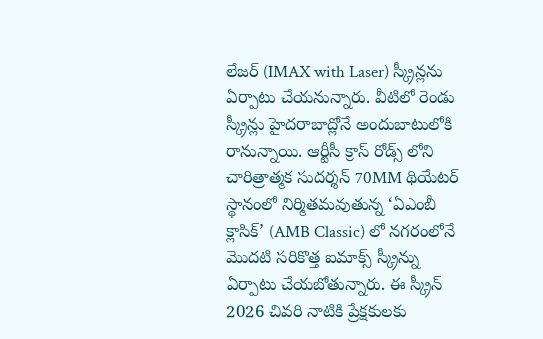లేజర్ (IMAX with Laser) స్క్రీన్లను ఏర్పాటు చేయనున్నారు. వీటిలో రెండు స్క్రీన్లు హైదరాబాద్లోనే అందుబాటులోకి రానున్నాయి. ఆర్టీసీ క్రాస్ రోడ్స్ లోని చారిత్రాత్మక సుదర్శన్ 70MM థియేటర్ స్థానంలో నిర్మితమవుతున్న ‘ఏఎంబీ క్లాసిక్’ (AMB Classic) లో నగరంలోనే మొదటి సరికొత్త ఐమాక్స్ స్క్రీన్ను ఏర్పాటు చేయబోతున్నారు. ఈ స్క్రీన్ 2026 చివరి నాటికి ప్రేక్షకులకు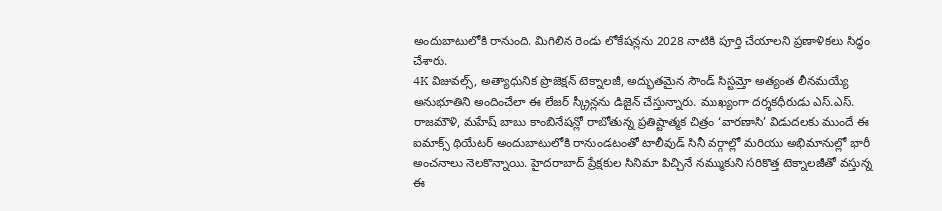అందుబాటులోకి రానుంది. మిగిలిన రెండు లోకేషన్లను 2028 నాటికి పూర్తి చేయాలని ప్రణాళికలు సిద్ధం చేశారు.
4K విజువల్స్, అత్యాధునిక ప్రొజెక్షన్ టెక్నాలజీ, అద్భుతమైన సౌండ్ సిస్టమ్తో అత్యంత లీనమయ్యే అనుభూతిని అందించేలా ఈ లేజర్ స్క్రీన్లను డిజైన్ చేస్తున్నారు. ముఖ్యంగా దర్శకధీరుడు ఎస్.ఎస్. రాజమౌళి, మహేష్ బాబు కాంబినేషన్లో రాబోతున్న ప్రతిష్టాత్మక చిత్రం ‘వారణాసి’ విడుదలకు ముందే ఈ ఐమాక్స్ థియేటర్ అందుబాటులోకి రానుండటంతో టాలీవుడ్ సినీ వర్గాల్లో మరియు అభిమానుల్లో భారీ అంచనాలు నెలకొన్నాయి. హైదరాబాద్ ప్రేక్షకుల సినిమా పిచ్చినే నమ్ముకుని సరికొత్త టెక్నాలజీతో వస్తున్న ఈ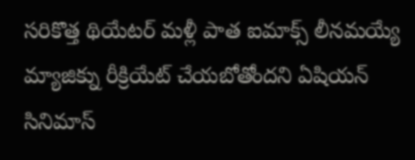సరికొత్త థియేటర్ మళ్లీ పాత ఐమాక్స్ లీనమయ్యే మ్యాజిక్ను రీక్రియేట్ చేయబోతోందని ఏషియన్ సినిమాస్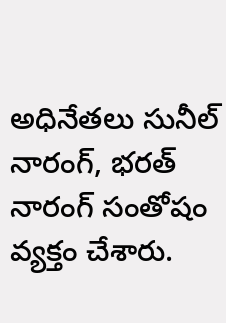అధినేతలు సునీల్ నారంగ్, భరత్ నారంగ్ సంతోషం వ్యక్తం చేశారు.